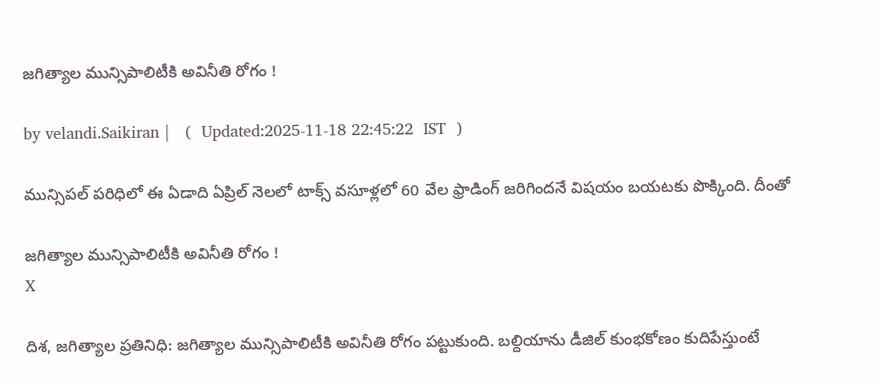జగిత్యాల మున్సిపాలిటీకి అవినీతి రోగం !

by velandi.Saikiran |   (  Updated:2025-11-18 22:45:22  IST  )

మున్సిపల్ పరిధిలో ఈ ఏడాది ఏప్రిల్ నెలలో టాక్స్ వసూళ్లలో 60 వేల ఫ్రాడింగ్ జరిగిందనే విషయం బయటకు పొక్కింది. దీంతో

జగిత్యాల మున్సిపాలిటీకి అవినీతి రోగం !
X

దిశ, జగిత్యాల ప్రతినిధి: జగిత్యాల మున్సిపాలిటీకి అవినీతి రోగం పట్టుకుంది. బల్దియాను డీజిల్ కుంభకోణం కుదిపేస్తుంటే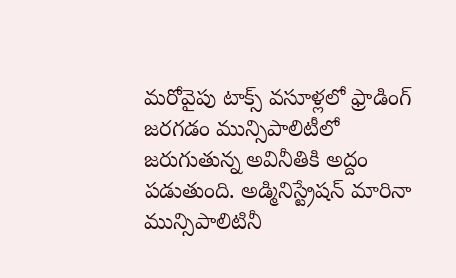మరోవైపు టాక్స్ వసూళ్లలో ఫ్రాడింగ్ జరగడం మున్సిపాలిటీలో జరుగుతున్న అవినీతికి అద్దం పడుతుంది. అడ్మినిస్ట్రేషన్ మారినా మున్సిపాలిటినీ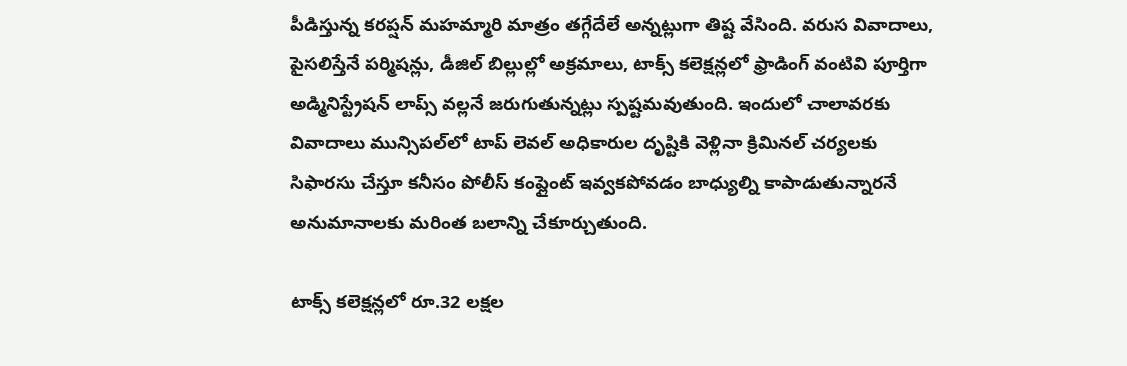పీడిస్తున్న కరప్షన్ మహమ్మారి మాత్రం తగ్గేదేలే అన్నట్లుగా తిష్ట వేసింది. వరుస వివాదాలు, పైసలిస్తేనే పర్మిషన్లు, డీజిల్ బిల్లుల్లో అక్రమాలు, టాక్స్ కలెక్షన్లలో ఫ్రాడింగ్ వంటివి పూర్తిగా అడ్మినిస్ట్రేషన్ లాప్స్ వల్లనే జరుగుతున్నట్లు స్పష్టమవుతుంది. ఇందులో చాలావరకు వివాదాలు మున్సిపల్‌లో టాప్ లెవల్ అధికారుల దృష్టికి వెళ్లినా క్రిమినల్ చర్యలకు సిఫారసు చేస్తూ కనీసం పోలీస్ కంప్లైంట్ ఇవ్వకపోవడం బాధ్యుల్ని కాపాడుతున్నారనే అనుమానాలకు మరింత బలాన్ని చేకూర్చుతుంది.

టాక్స్ కలెక్షన్లలో రూ.32 లక్షల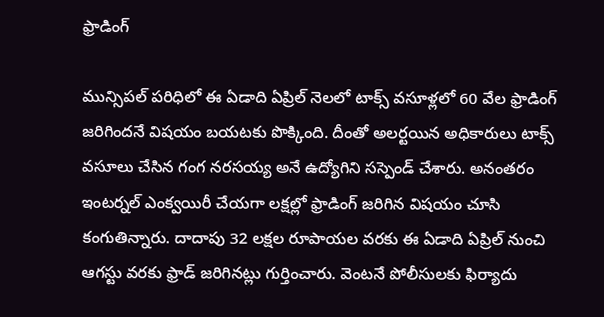ఫ్రాడింగ్

మున్సిపల్ పరిధిలో ఈ ఏడాది ఏప్రిల్ నెలలో టాక్స్ వసూళ్లలో 60 వేల ఫ్రాడింగ్ జరిగిందనే విషయం బయటకు పొక్కింది. దీంతో అలర్టయిన అధికారులు టాక్స్ వసూలు చేసిన గంగ నరసయ్య అనే ఉద్యోగిని సస్పెండ్ చేశారు. అనంతరం ఇంటర్నల్ ఎంక్వయిరీ చేయగా లక్షల్లో ఫ్రాడింగ్ జరిగిన విషయం చూసి కంగుతిన్నారు. దాదాపు 32 లక్షల రూపాయల వరకు ఈ ఏడాది ఏప్రిల్ నుంచి ఆగస్టు వరకు ఫ్రాడ్ జరిగినట్లు గుర్తించారు. వెంటనే పోలీసులకు ఫిర్యాదు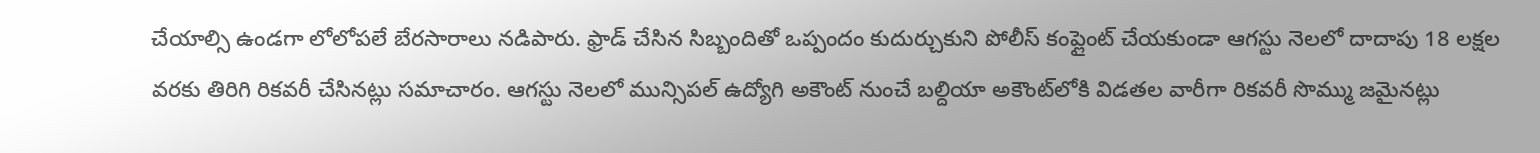చేయాల్సి ఉండగా లోలోపలే బేరసారాలు నడిపారు. ఫ్రాడ్ చేసిన సిబ్బందితో ఒప్పందం కుదుర్చుకుని పోలీస్ కంప్లైంట్ చేయకుండా ఆగస్టు నెలలో దాదాపు 18 లక్షల వరకు తిరిగి రికవరీ చేసినట్లు సమాచారం. ఆగస్టు నెలలో మున్సిపల్ ఉద్యోగి అకౌంట్ నుంచే బల్దియా అకౌంట్‌లోకి విడతల వారీగా రికవరీ సొమ్ము జమైనట్లు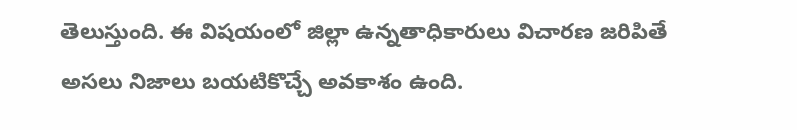తెలుస్తుంది. ఈ విషయంలో జిల్లా ఉన్నతాధికారులు విచారణ జరిపితే అసలు నిజాలు బయటికొచ్చే అవకాశం ఉంది.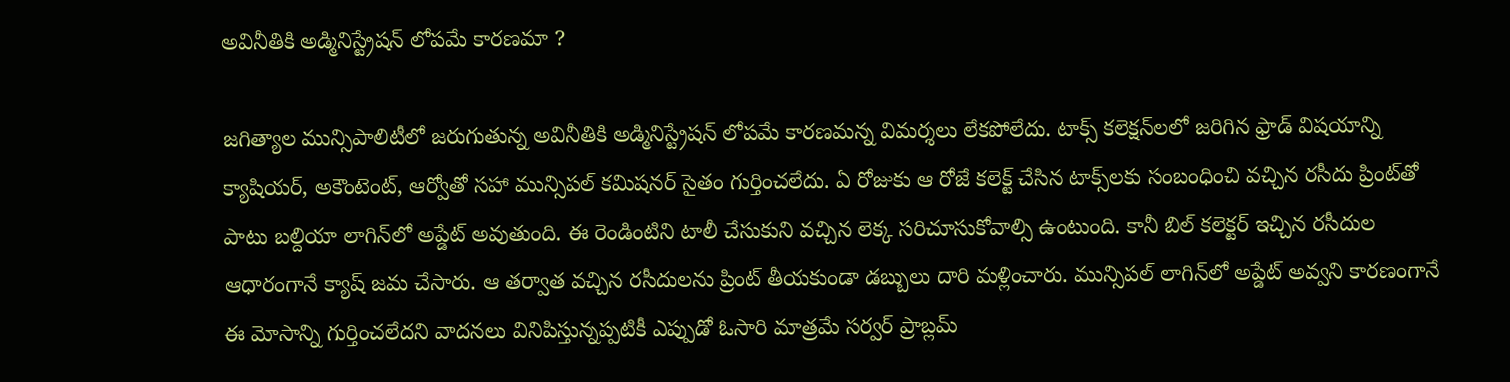అవినీతికి అడ్మినిస్ట్రేషన్ లోపమే కారణమా ?

జగిత్యాల మున్సిపాలిటీలో జరుగుతున్న అవినీతికి అడ్మినిస్ట్రేషన్ లోపమే కారణమన్న విమర్శలు లేకపోలేదు. టాక్స్ కలెక్షన్‌లలో జరిగిన ఫ్రాడ్ విషయాన్ని క్యాషియర్, అకౌంటెంట్, ఆర్వోతో సహా మున్సిపల్ కమిషనర్ సైతం గుర్తించలేదు. ఏ రోజుకు ఆ రోజే కలెక్ట్ చేసిన టాక్స్‌లకు సంబంధించి వచ్చిన రసీదు ప్రింట్‌తో పాటు బల్దియా లాగిన్‌లో అప్డేట్ అవుతుంది. ఈ రెండింటిని టాలీ చేసుకుని వచ్చిన లెక్క సరిచూసుకోవాల్సి ఉంటుంది. కానీ బిల్ కలెక్టర్ ఇచ్చిన రసీదుల ఆధారంగానే క్యాష్ జమ చేసారు. ఆ తర్వాత వచ్చిన రసీదులను ప్రింట్ తీయకుండా డబ్బులు దారి మళ్లించారు. మున్సిపల్ లాగిన్‌లో అప్డేట్ అవ్వని కారణంగానే ఈ మోసాన్ని గుర్తించలేదని వాదనలు వినిపిస్తున్నప్పటికీ ఎప్పుడో ఓసారి మాత్రమే సర్వర్ ప్రాబ్లమ్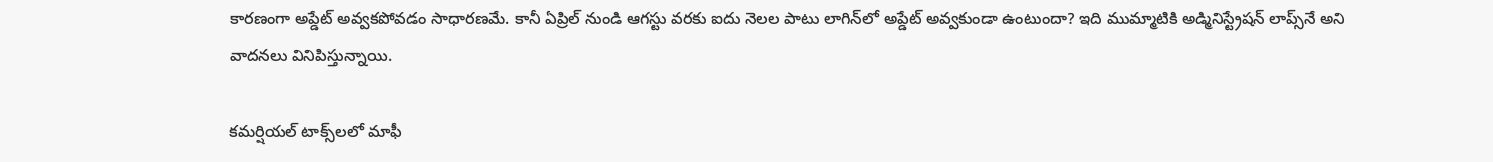కారణంగా అప్డేట్ అవ్వకపోవడం సాధారణమే. కానీ ఏప్రిల్ నుండి ఆగస్టు వరకు ఐదు నెలల పాటు లాగిన్‌లో అప్డేట్ అవ్వకుండా ఉంటుందా? ఇది ముమ్మాటికి అడ్మినిస్ట్రేషన్ లాప్స్‌నే అని వాదనలు వినిపిస్తున్నాయి.

కమర్షియల్ టాక్స్‌లలో మాఫీ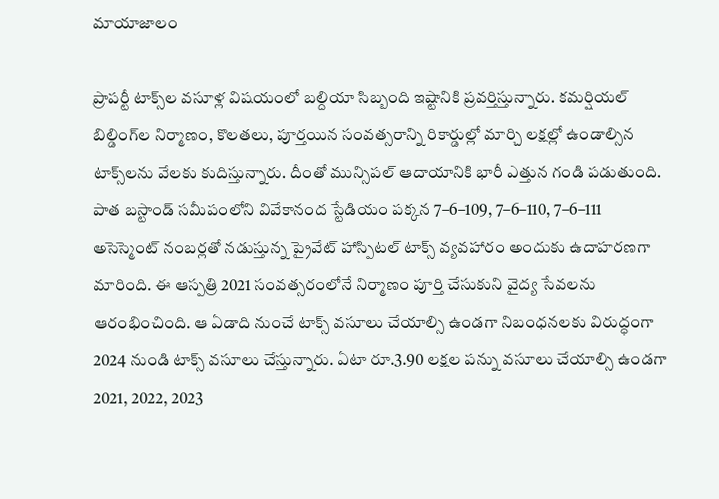మాయాజాలం

ప్రాపర్టీ టాక్స్‌ల వసూళ్ల విషయంలో బల్దియా సిబ్బంది ఇష్టానికి ప్రవర్తిస్తున్నారు. కమర్షియల్ బిల్డింగ్‌ల నిర్మాణం, కొలతలు, పూర్తయిన సంవత్సరాన్ని రికార్డుల్లో మార్చి లక్షల్లో ఉండాల్సిన టాక్స్‌లను వేలకు కుదిస్తున్నారు. దీంతో మున్సిపల్ ఆదాయానికి భారీ ఎత్తున గండి పడుతుంది. పాత బస్టాండ్ సమీపంలోని వివేకానంద స్టేడియం పక్కన 7–6–109, 7–6–110, 7–6–111 అసెస్మెంట్ నంబర్లతో నడుస్తున్న ప్రైవేట్ హాస్పిటల్ టాక్స్ వ్యవహారం అందుకు ఉదాహరణగా మారింది. ఈ ఆస్పత్రి 2021 సంవత్సరంలోనే నిర్మాణం పూర్తి చేసుకుని వైద్య సేవలను ఆరంభించింది. ఆ ఏడాది నుంచే టాక్స్ వసూలు చేయాల్సి ఉండగా నిబంధనలకు విరుద్ధంగా 2024 నుండి టాక్స్ వసూలు చేస్తున్నారు. ఏటా రూ.3.90 లక్షల పన్ను వసూలు చేయాల్సి ఉండగా 2021, 2022, 2023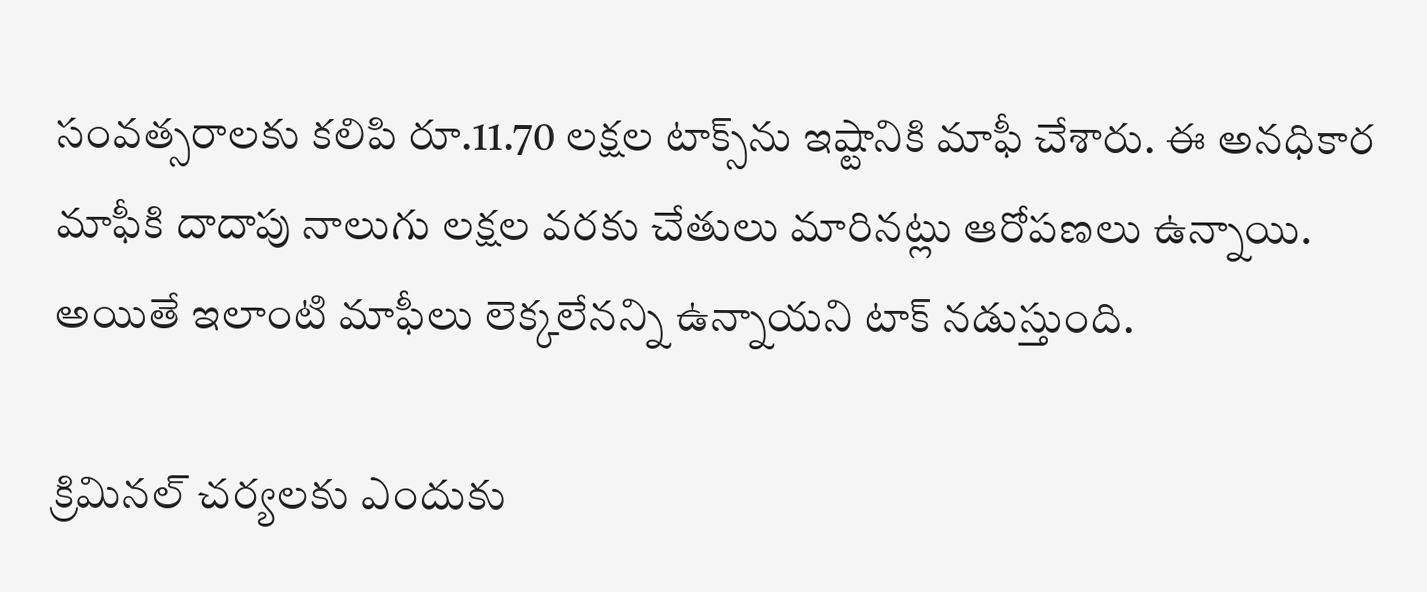సంవత్సరాలకు కలిపి రూ.11.70 లక్షల టాక్స్‌ను ఇష్టానికి మాఫీ చేశారు. ఈ అనధికార మాఫీకి దాదాపు నాలుగు లక్షల వరకు చేతులు మారినట్లు ఆరోపణలు ఉన్నాయి. అయితే ఇలాంటి మాఫీలు లెక్కలేనన్ని ఉన్నాయని టాక్ నడుస్తుంది.

క్రిమినల్ చర్యలకు ఎందుకు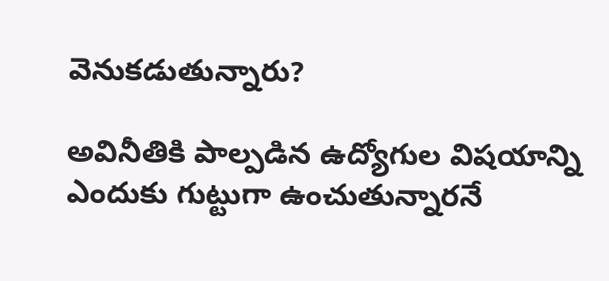వెనుకడుతున్నారు?

అవినీతికి పాల్పడిన ఉద్యోగుల విషయాన్ని ఎందుకు గుట్టుగా ఉంచుతున్నారనే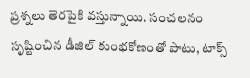ప్రశ్నలు తెరపైకి వస్తున్నాయి. సంచలనం సృష్టించిన డీజిల్ కుంభకోణంతో పాటు, టాక్స్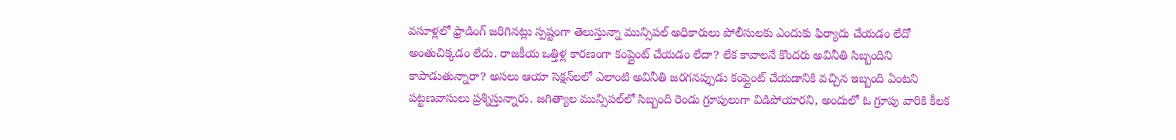వసూళ్లలో ఫ్రాడింగ్ జరిగినట్లు స్పష్టంగా తెలుస్తున్నా మున్సిపల్ అధికారులు పోలీసులకు ఎందుకు ఫిర్యాదు చేయడం లేదో అంతుచిక్కడం లేదు. రాజకీయ ఒత్తిళ్ల కారణంగా కంప్లైంట్ చేయడం లేదా? లేక కావాలనే కొందరు అవినీతి సిబ్బందిని కాపాడుతున్నారా? అసలు ఆయా సెక్షన్‌లలో ఎలాంటి అవినీతి జరగనప్పుడు కంప్లైంట్ చేయడానికి వచ్చిన ఇబ్బంది ఏంటని పట్టణవాసులు ప్రశ్నిస్తున్నారు. జగిత్యాల మున్సిపల్‌లో సిబ్బంది రెండు గ్రూపులుగా విడిపోయారని, అందులో ఓ గ్రూపు వారికి కీలక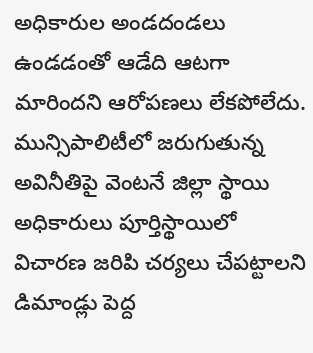అధికారుల అండదండలు ఉండడంతో ఆడేది ఆటగా మారిందని ఆరోపణలు లేకపోలేదు. మున్సిపాలిటీలో జరుగుతున్న అవినీతిపై వెంటనే జిల్లా స్థాయి అధికారులు పూర్తిస్థాయిలో విచారణ జరిపి చర్యలు చేపట్టాలని డిమాండ్లు పెద్ద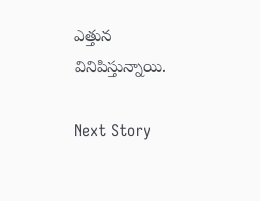ఎత్తున వినిపిస్తున్నాయి.

Next Story